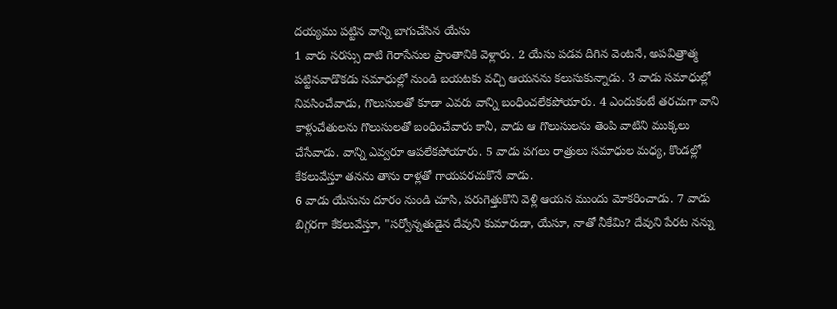దయ్యము పట్టిన వాన్ని బాగుచేసిన యేసు
1 వారు సరస్సు దాటి గెరాసేనుల ప్రాంతానికి వెళ్లారు. 2 యేసు పడవ దిగిన వెంటనే, అపవిత్రాత్మ పట్టినవాడొకడు సమాధుల్లో నుండి బయటకు వచ్చి ఆయనను కలుసుకున్నాడు. 3 వాడు సమాధుల్లో నివసించేవాడు, గొలుసులతో కూడా ఎవరు వాన్ని బంధించలేకపోయారు. 4 ఎందుకంటే తరచుగా వాని కాళ్లుచేతులను గొలుసులతో బంధించేవారు కానీ, వాడు ఆ గొలుసులను తెంపి వాటిని ముక్కలు చేసేవాడు. వాన్ని ఎవ్వరూ ఆపలేకపోయారు. 5 వాడు పగలు రాత్రులు సమాధుల మధ్య, కొండల్లో కేకలువేస్తూ తనను తాను రాళ్లతో గాయపరచుకొనే వాడు.
6 వాడు యేసును దూరం నుండి చూసి, పరుగెత్తుకొని వెళ్లి ఆయన ముందు మోకరించాడు. 7 వాడు బిగ్గరగా కేకలువేస్తూ, "సర్వోన్నతుడైన దేవుని కుమారుడా, యేసూ, నాతో నీకేమి? దేవుని పేరట నన్ను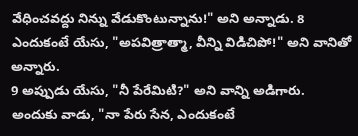వేధించవద్దు నిన్ను వేడుకొంటున్నాను!" అని అన్నాడు. 8 ఎందుకంటే యేసు, "అపవిత్రాత్మా, వీన్ని విడిచిపో!" అని వానితో అన్నారు.
9 అప్పుడు యేసు, "నీ పేరేమిటి?" అని వాన్ని అడిగారు.
అందుకు వాడు, "నా పేరు సేన, ఎందుకంటే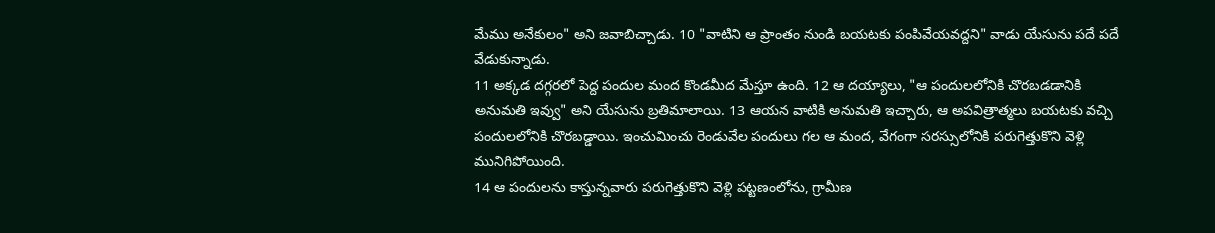మేము అనేకులం" అని జవాబిచ్చాడు. 10 "వాటిని ఆ ప్రాంతం నుండి బయటకు పంపివేయవద్దని" వాడు యేసును పదే పదే వేడుకున్నాడు.
11 అక్కడ దగ్గరలో పెద్ద పందుల మంద కొండమీద మేస్తూ ఉంది. 12 ఆ దయ్యాలు, "ఆ పందులలోనికి చొరబడడానికి అనుమతి ఇవ్వు" అని యేసును బ్రతిమాలాయి. 13 ఆయన వాటికి అనుమతి ఇచ్చారు, ఆ అపవిత్రాత్మలు బయటకు వచ్చి పందులలోనికి చొరబడ్డాయి. ఇంచుమించు రెండువేల పందులు గల ఆ మంద, వేగంగా సరస్సులోనికి పరుగెత్తుకొని వెళ్లి మునిగిపోయింది.
14 ఆ పందులను కాస్తున్నవారు పరుగెత్తుకొని వెళ్లి పట్టణంలోను, గ్రామీణ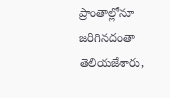ప్రాంతాల్లోనూ జరిగినదంతా తెలియజేశారు,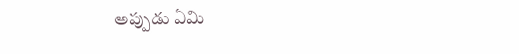అప్పుడు ఏమి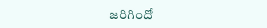జరిగిందో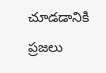చూడడానికి ప్రజలు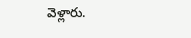వెళ్లారు.